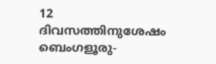12 ദിവസത്തിനുശേഷം ബെംഗളൂരു-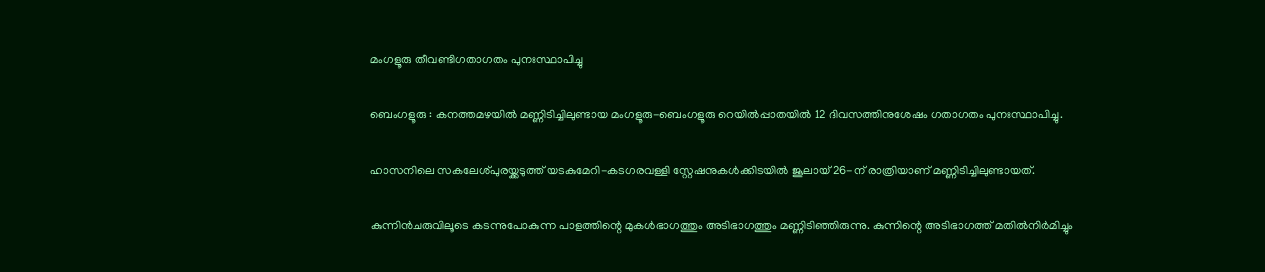മംഗളൂരു തീവണ്ടിഗതാഗതം പുനഃസ്ഥാപിച്ചു

ബെംഗളൂരു : കനത്തമഴയിൽ മണ്ണിടിച്ചിലുണ്ടായ മംഗളൂരു-ബെംഗളൂരു റെയിൽപ്പാതയിൽ 12 ദിവസത്തിനുശേഷം ഗതാഗതം പുനഃസ്ഥാപിച്ചു.

ഹാസനിലെ സകലേശ്പുരയ്ക്കടുത്ത് യടകുമേറി-കടഗരവള്ളി സ്റ്റേഷനുകൾക്കിടയിൽ ജൂലായ് 26-ന് രാത്രിയാണ് മണ്ണിടിച്ചിലുണ്ടായത്.

കുന്നിൻചരുവിലൂടെ കടന്നുപോകുന്ന പാളത്തിന്റെ മുകൾഭാഗത്തും അടിഭാഗത്തും മണ്ണിടിഞ്ഞിരുന്നു. കുന്നിന്റെ അടിഭാഗത്ത് മതിൽനിർമിച്ചും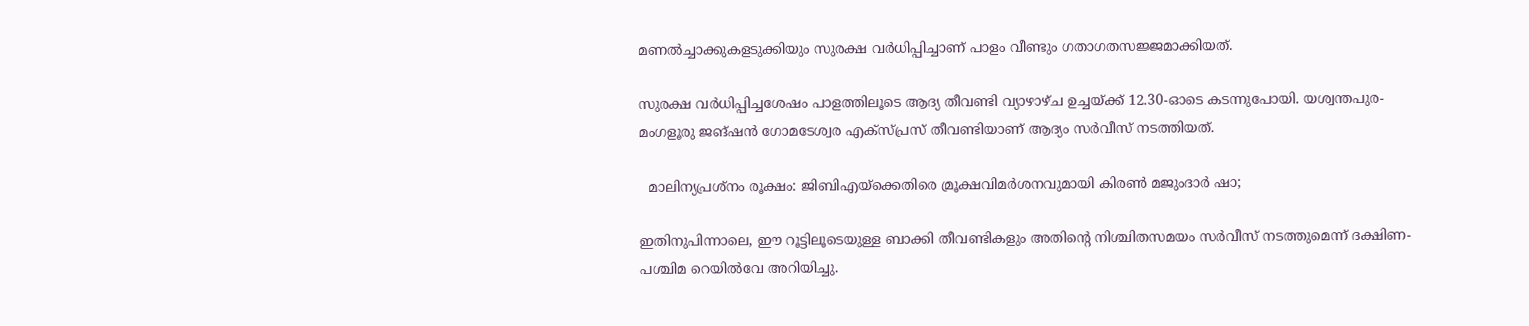മണൽച്ചാക്കുകളടുക്കിയും സുരക്ഷ വർധിപ്പിച്ചാണ് പാളം വീണ്ടും ഗതാഗതസജ്ജമാക്കിയത്.

സുരക്ഷ വർധിപ്പിച്ചശേഷം പാളത്തിലൂടെ ആദ്യ തീവണ്ടി വ്യാഴാഴ്ച ഉച്ചയ്ക്ക് 12.30-ഓടെ കടന്നുപോയി. യശ്വന്തപുര-മംഗളൂരു ജങ്ഷൻ ഗോമടേശ്വര എക്സ്‌പ്രസ് തീവണ്ടിയാണ് ആദ്യം സർവീസ് നടത്തിയത്.

  മാലിന്യപ്രശ്നം രൂക്ഷം: ജിബിഎയ്‌ക്കെതിരെ മ്രൂക്ഷവിമർശനവുമായി കിരൺ മജുംദാർ ഷാ;

ഇതിനുപിന്നാലെ, ഈ റൂട്ടിലൂടെയുള്ള ബാക്കി തീവണ്ടികളും അതിന്റെ നിശ്ചിതസമയം സർവീസ് നടത്തുമെന്ന് ദക്ഷിണ-പശ്ചിമ റെയിൽവേ അറിയിച്ചു.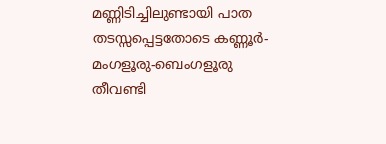മണ്ണിടിച്ചിലുണ്ടായി പാത തടസ്സപ്പെട്ടതോടെ കണ്ണൂർ-മംഗളൂരു-ബെംഗളൂരു തീവണ്ടി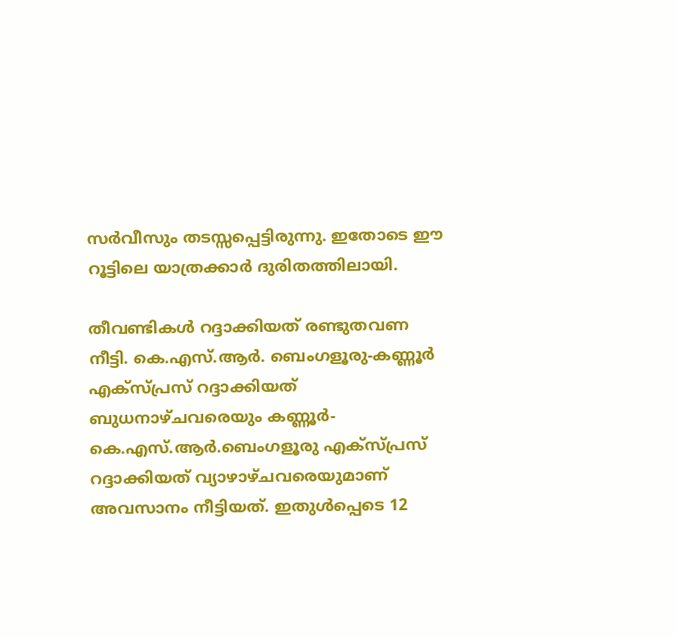സർവീസും തടസ്സപ്പെട്ടിരുന്നു. ഇതോടെ ഈ റൂട്ടിലെ യാത്രക്കാർ ദുരിതത്തിലായി.

തീവണ്ടികൾ റദ്ദാക്കിയത് രണ്ടുതവണ നീട്ടി. കെ.എസ്.ആർ. ബെംഗളൂരു-കണ്ണൂർ എക്സ്‌പ്രസ് റദ്ദാക്കിയത് ബുധനാഴ്ചവരെയും കണ്ണൂർ-കെ.എസ്.ആർ.ബെംഗളൂരു എക്സ്‌പ്രസ് റദ്ദാക്കിയത് വ്യാഴാഴ്ചവരെയുമാണ് അവസാനം നീട്ടിയത്. ഇതുൾപ്പെടെ 12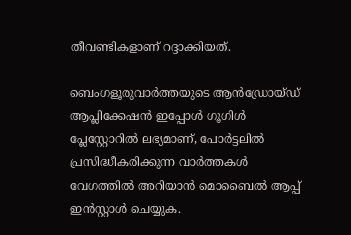തീവണ്ടികളാണ് റദ്ദാക്കിയത്.

ബെംഗളൂരുവാർത്തയുടെ ആൻഡ്രോയ്ഡ് ആപ്ലിക്കേഷൻ ഇപ്പോൾ ഗൂഗിൾ പ്ലേസ്റ്റോറിൽ ലഭ്യമാണ്, പോർട്ടലിൽ പ്രസിദ്ധീകരിക്കുന്ന വാർത്തകൾ വേഗത്തിൽ അറിയാൻ മൊബൈൽ ആപ്പ് ഇൻസ്റ്റാൾ ചെയ്യുക.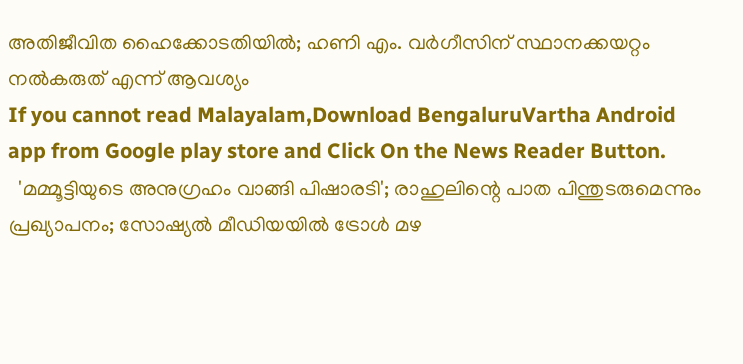അതിജീവിത ഹൈക്കോടതിയിൽ; ഹണി എം. വർഗീസിന് സ്ഥാനക്കയറ്റം നൽകരുത് എന്ന് ആവശ്യം
If you cannot read Malayalam,Download BengaluruVartha Android app from Google play store and Click On the News Reader Button.
  'മമ്മൂട്ടിയുടെ അനുഗ്രഹം വാങ്ങി പിഷാരടി'; രാഹുലിന്റെ പാത പിന്തുടരുമെന്നും പ്രഖ്യാപനം; സോഷ്യൽ മീഡിയയിൽ ട്രോൾ മഴ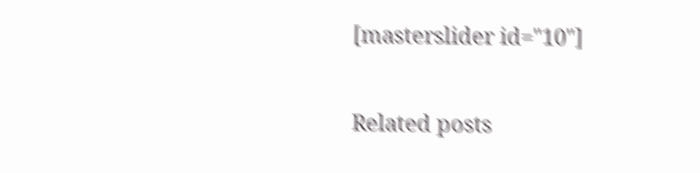[masterslider id="10"]

Related posts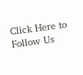Click Here to Follow Us